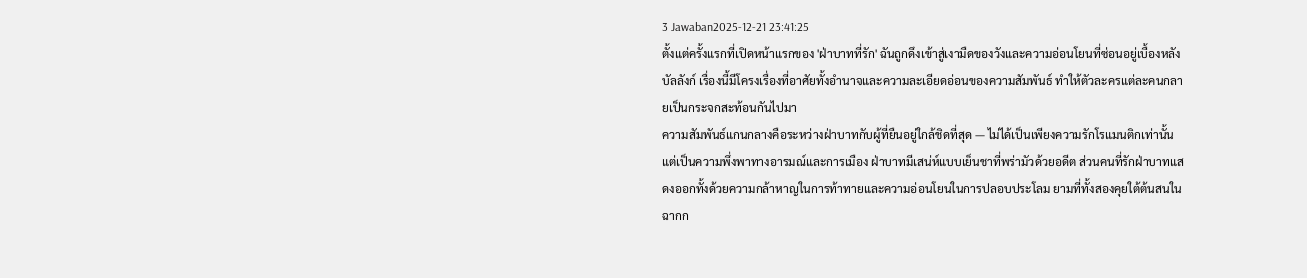3 Jawaban2025-12-21 23:41:25
ตั้งแต่ครั้งแรกที่เปิดหน้าแรกของ 'ฝ่าบาทที่รัก' ฉันถูกดึงเข้าสู่เงามืดของวังและความอ่อนโยนที่ซ่อนอยู่เบื้องหลังบัลลังก์ เรื่องนี้มีโครงเรื่องที่อาศัยทั้งอำนาจและความละเอียดอ่อนของความสัมพันธ์ ทำให้ตัวละครแต่ละคนกลายเป็นกระจกสะท้อนกันไปมา
ความสัมพันธ์แกนกลางคือระหว่างฝ่าบาทกับผู้ที่ยืนอยู่ใกล้ชิดที่สุด — ไม่ได้เป็นเพียงความรักโรแมนติกเท่านั้น แต่เป็นความพึ่งพาทางอารมณ์และการเมือง ฝ่าบาทมีเสน่ห์แบบเย็นชาที่พร่ามัวด้วยอดีต ส่วนคนที่รักฝ่าบาทแสดงออกทั้งด้วยความกล้าหาญในการท้าทายและความอ่อนโยนในการปลอบประโลม ยามที่ทั้งสองคุยใต้ต้นสนในฉากก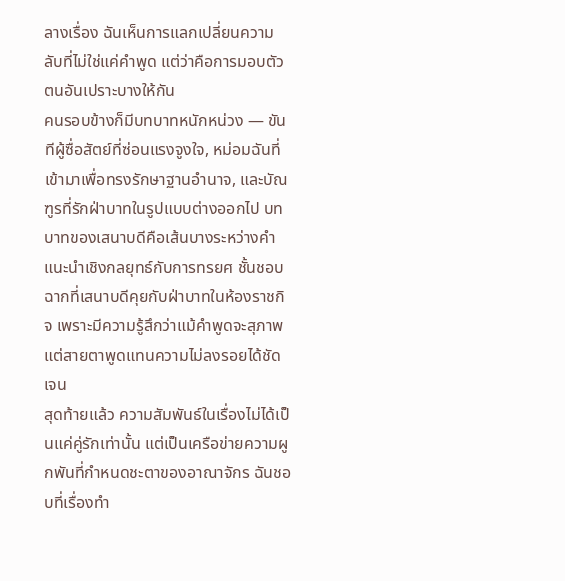ลางเรื่อง ฉันเห็นการแลกเปลี่ยนความลับที่ไม่ใช่แค่คำพูด แต่ว่าคือการมอบตัวตนอันเปราะบางให้กัน
คนรอบข้างก็มีบทบาทหนักหน่วง — ขันทีผู้ซื่อสัตย์ที่ซ่อนแรงจูงใจ, หม่อมฉันที่เข้ามาเพื่อทรงรักษาฐานอำนาจ, และบัณฑูรที่รักฝ่าบาทในรูปแบบต่างออกไป บทบาทของเสนาบดีคือเส้นบางระหว่างคำแนะนำเชิงกลยุทธ์กับการทรยศ ชั้นชอบฉากที่เสนาบดีคุยกับฝ่าบาทในห้องราชกิจ เพราะมีความรู้สึกว่าแม้คำพูดจะสุภาพ แต่สายตาพูดแทนความไม่ลงรอยได้ชัดเจน
สุดท้ายแล้ว ความสัมพันธ์ในเรื่องไม่ได้เป็นแค่คู่รักเท่านั้น แต่เป็นเครือข่ายความผูกพันที่กำหนดชะตาของอาณาจักร ฉันชอบที่เรื่องทำ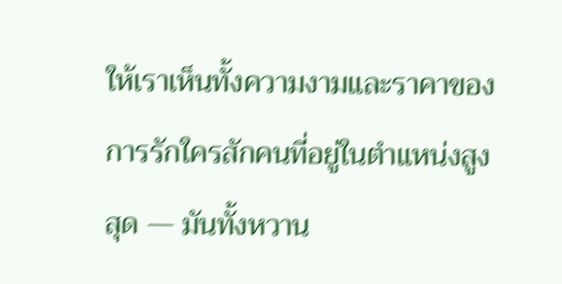ให้เราเห็นทั้งความงามและราคาของการรักใครสักคนที่อยู่ในตำแหน่งสูงสุด — มันทั้งหวาน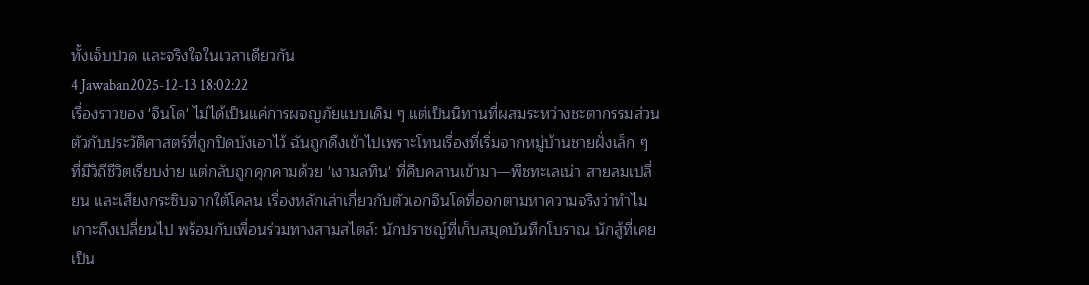ทั้งเจ็บปวด และจริงใจในเวลาเดียวกัน
4 Jawaban2025-12-13 18:02:22
เรื่องราวของ 'จินโด' ไม่ได้เป็นแค่การผจญภัยแบบเดิม ๆ แต่เป็นนิทานที่ผสมระหว่างชะตากรรมส่วนตัวกับประวัติศาสตร์ที่ถูกปิดบังเอาไว้ ฉันถูกดึงเข้าไปเพราะโทนเรื่องที่เริ่มจากหมู่บ้านชายฝั่งเล็ก ๆ ที่มีวิถีชีวิตเรียบง่าย แต่กลับถูกคุกคามด้วย 'เงามลทิน' ที่คืบคลานเข้ามา—พืชทะเลเน่า สายลมเปลี่ยน และเสียงกระซิบจากใต้โคลน เรื่องหลักเล่าเกี่ยวกับตัวเอกจินโดที่ออกตามหาความจริงว่าทำไมเกาะถึงเปลี่ยนไป พร้อมกับเพื่อนร่วมทางสามสไตล์: นักปราชญ์ที่เก็บสมุดบันทึกโบราณ นักสู้ที่เคยเป็น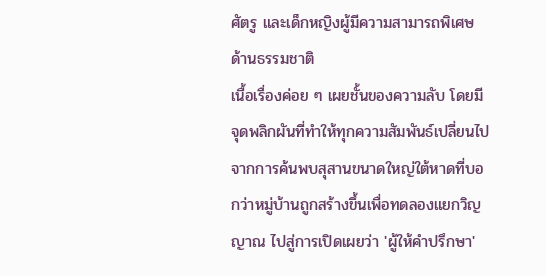ศัตรู และเด็กหญิงผู้มีความสามารถพิเศษด้านธรรมชาติ
เนื้อเรื่องค่อย ๆ เผยชั้นของความลับ โดยมีจุดพลิกผันที่ทำให้ทุกความสัมพันธ์เปลี่ยนไป จากการค้นพบสุสานขนาดใหญ่ใต้หาดที่บอกว่าหมู่บ้านถูกสร้างขึ้นเพื่อทดลองแยกวิญญาณ ไปสู่การเปิดเผยว่า 'ผู้ให้คำปรึกษา'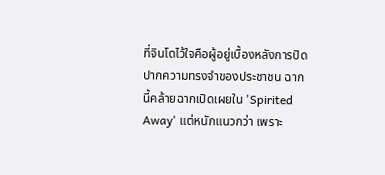ที่จินโดไว้ใจคือผู้อยู่เบื้องหลังการปิดปากความทรงจำของประชาชน ฉากนี้คล้ายฉากเปิดเผยใน 'Spirited Away' แต่หนักแนวกว่า เพราะ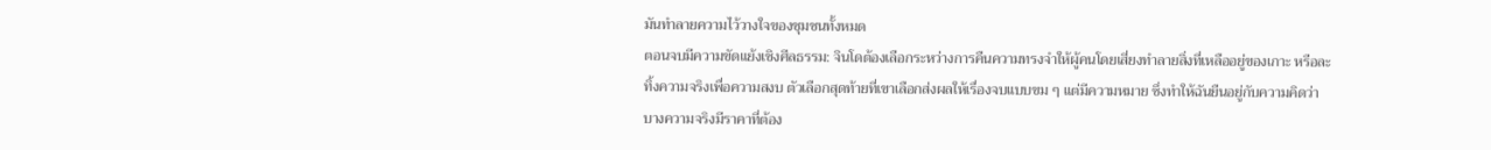มันทำลายความไว้วางใจของชุมชนทั้งหมด
ตอนจบมีความขัดแย้งเชิงศีลธรรม: จินโดต้องเลือกระหว่างการคืนความทรงจำให้ผู้คนโดยเสี่ยงทำลายสิ่งที่เหลืออยู่ของเกาะ หรือละทิ้งความจริงเพื่อความสงบ ตัวเลือกสุดท้ายที่เขาเลือกส่งผลให้เรื่องจบแบบขม ๆ แต่มีความหมาย ซึ่งทำให้ฉันยืนอยู่กับความคิดว่าบางความจริงมีราคาที่ต้อง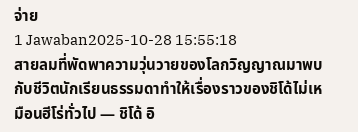จ่าย
1 Jawaban2025-10-28 15:55:18
สายลมที่พัดพาความวุ่นวายของโลกวิญญาณมาพบกับชีวิตนักเรียนธรรมดาทำให้เรื่องราวของชิโด้ไม่เหมือนฮีโร่ทั่วไป — ชิโด้ อิ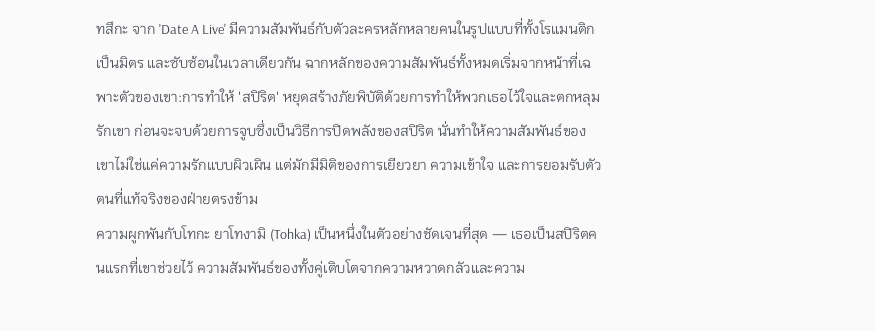ทสึกะ จาก 'Date A Live' มีความสัมพันธ์กับตัวละครหลักหลายคนในรูปแบบที่ทั้งโรแมนติก เป็นมิตร และซับซ้อนในเวลาเดียวกัน ฉากหลักของความสัมพันธ์ทั้งหมดเริ่มจากหน้าที่เฉพาะตัวของเขา:การทำให้ 'สปิริต' หยุดสร้างภัยพิบัติด้วยการทำให้พวกเธอไว้ใจและตกหลุมรักเขา ก่อนจะจบด้วยการจูบซึ่งเป็นวิธีการปิดพลังของสปิริต นั่นทำให้ความสัมพันธ์ของเขาไม่ใช่แค่ความรักแบบผิวเผิน แต่มักมีมิติของการเยียวยา ความเข้าใจ และการยอมรับตัวตนที่แท้จริงของฝ่ายตรงข้าม
ความผูกพันกับโทกะ ยาโทงามิ (Tohka) เป็นหนึ่งในตัวอย่างชัดเจนที่สุด — เธอเป็นสปิริตคนแรกที่เขาช่วยไว้ ความสัมพันธ์ของทั้งคู่เติบโตจากความหวาดกลัวและความ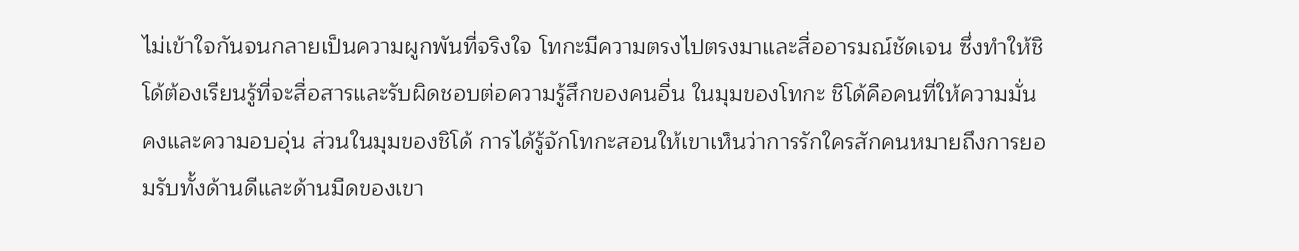ไม่เข้าใจกันจนกลายเป็นความผูกพันที่จริงใจ โทกะมีความตรงไปตรงมาและสื่ออารมณ์ชัดเจน ซึ่งทำให้ชิโด้ต้องเรียนรู้ที่จะสื่อสารและรับผิดชอบต่อความรู้สึกของคนอื่น ในมุมของโทกะ ชิโด้คือคนที่ให้ความมั่นคงและความอบอุ่น ส่วนในมุมของชิโด้ การได้รู้จักโทกะสอนให้เขาเห็นว่าการรักใครสักคนหมายถึงการยอมรับทั้งด้านดีและด้านมืดของเขา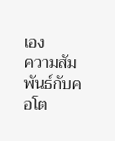เอง
ความสัมพันธ์กับคอโต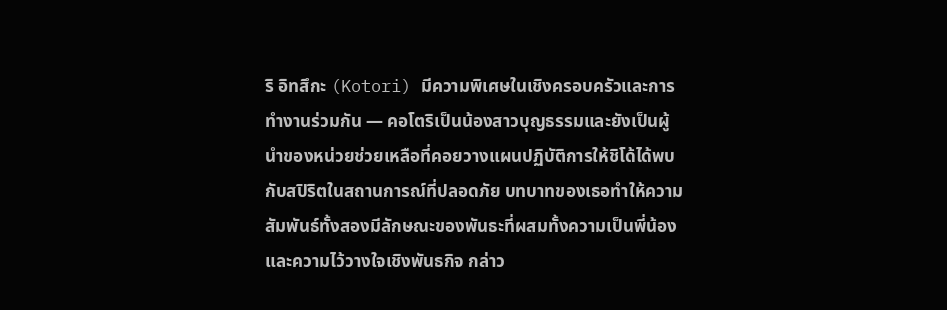ริ อิทสึกะ (Kotori) มีความพิเศษในเชิงครอบครัวและการทำงานร่วมกัน — คอโตริเป็นน้องสาวบุญธรรมและยังเป็นผู้นำของหน่วยช่วยเหลือที่คอยวางแผนปฏิบัติการให้ชิโด้ได้พบกับสปิริตในสถานการณ์ที่ปลอดภัย บทบาทของเธอทำให้ความสัมพันธ์ทั้งสองมีลักษณะของพันธะที่ผสมทั้งความเป็นพี่น้องและความไว้วางใจเชิงพันธกิจ กล่าว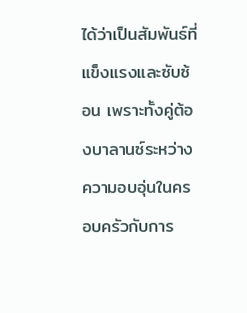ได้ว่าเป็นสัมพันธ์ที่แข็งแรงและซับซ้อน เพราะทั้งคู่ต้องบาลานซ์ระหว่างความอบอุ่นในครอบครัวกับการ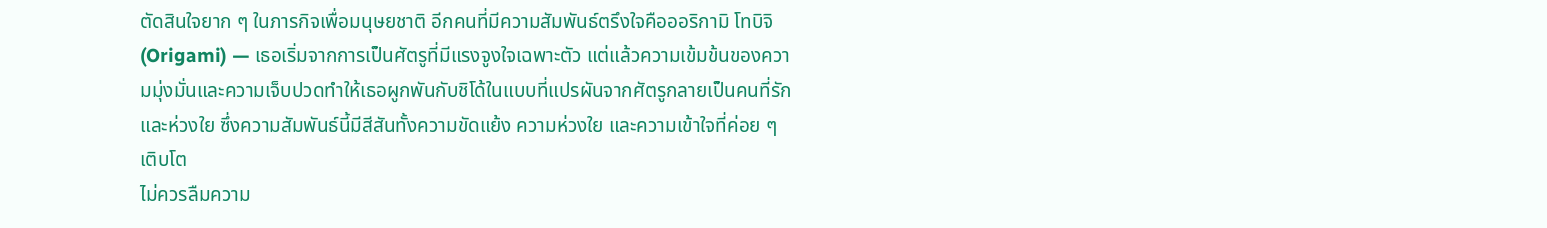ตัดสินใจยาก ๆ ในภารกิจเพื่อมนุษยชาติ อีกคนที่มีความสัมพันธ์ตรึงใจคือออริกามิ โทบิจิ (Origami) — เธอเริ่มจากการเป็นศัตรูที่มีแรงจูงใจเฉพาะตัว แต่แล้วความเข้มข้นของความมุ่งมั่นและความเจ็บปวดทำให้เธอผูกพันกับชิโด้ในแบบที่แปรผันจากศัตรูกลายเป็นคนที่รักและห่วงใย ซึ่งความสัมพันธ์นี้มีสีสันทั้งความขัดแย้ง ความห่วงใย และความเข้าใจที่ค่อย ๆ เติบโต
ไม่ควรลืมความ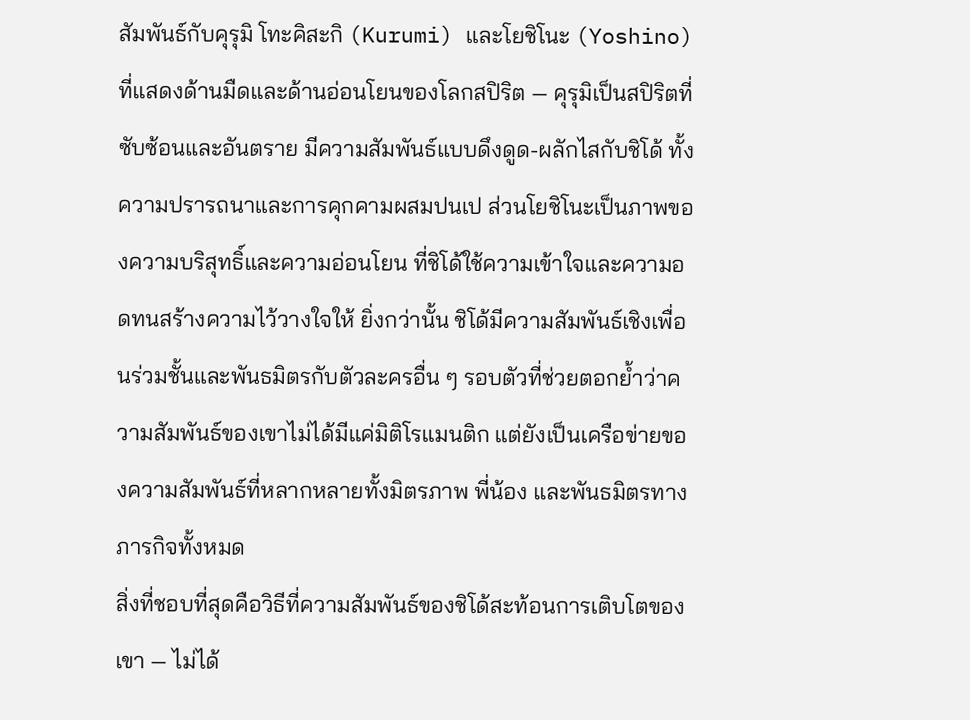สัมพันธ์กับคุรุมิ โทะคิสะกิ (Kurumi) และโยชิโนะ (Yoshino) ที่แสดงด้านมืดและด้านอ่อนโยนของโลกสปิริต — คุรุมิเป็นสปิริตที่ซับซ้อนและอันตราย มีความสัมพันธ์แบบดึงดูด-ผลักไสกับชิโด้ ทั้งความปรารถนาและการคุกคามผสมปนเป ส่วนโยชิโนะเป็นภาพของความบริสุทธิ์และความอ่อนโยน ที่ชิโด้ใช้ความเข้าใจและความอดทนสร้างความไว้วางใจให้ ยิ่งกว่านั้น ชิโด้มีความสัมพันธ์เชิงเพื่อนร่วมชั้นและพันธมิตรกับตัวละครอื่น ๆ รอบตัวที่ช่วยตอกย้ำว่าความสัมพันธ์ของเขาไม่ได้มีแค่มิติโรแมนติก แต่ยังเป็นเครือข่ายของความสัมพันธ์ที่หลากหลายทั้งมิตรภาพ พี่น้อง และพันธมิตรทางภารกิจทั้งหมด
สิ่งที่ชอบที่สุดคือวิธีที่ความสัมพันธ์ของชิโด้สะท้อนการเติบโตของเขา — ไม่ได้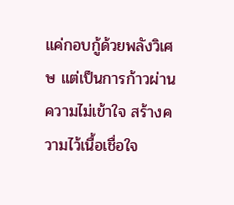แค่กอบกู้ด้วยพลังวิเศษ แต่เป็นการก้าวผ่านความไม่เข้าใจ สร้างความไว้เนื้อเชื่อใจ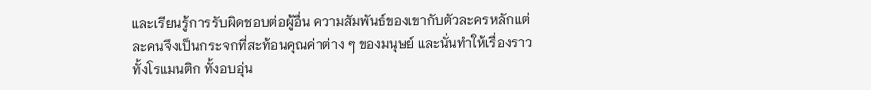และเรียนรู้การรับผิดชอบต่อผู้อื่น ความสัมพันธ์ของเขากับตัวละครหลักแต่ละคนจึงเป็นกระจกที่สะท้อนคุณค่าต่าง ๆ ของมนุษย์ และนั่นทำให้เรื่องราวทั้งโรแมนติก ทั้งอบอุ่น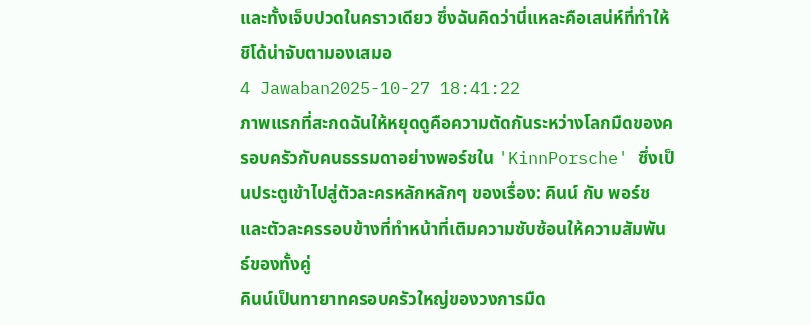และทั้งเจ็บปวดในคราวเดียว ซึ่งฉันคิดว่านี่แหละคือเสน่ห์ที่ทำให้ชิโด้น่าจับตามองเสมอ
4 Jawaban2025-10-27 18:41:22
ภาพแรกที่สะกดฉันให้หยุดดูคือความตัดกันระหว่างโลกมืดของครอบครัวกับคนธรรมดาอย่างพอร์ชใน 'KinnPorsche' ซึ่งเป็นประตูเข้าไปสู่ตัวละครหลักหลักๆ ของเรื่อง: คินน์ กับ พอร์ช และตัวละครรอบข้างที่ทำหน้าที่เติมความซับซ้อนให้ความสัมพันธ์ของทั้งคู่
คินน์เป็นทายาทครอบครัวใหญ่ของวงการมืด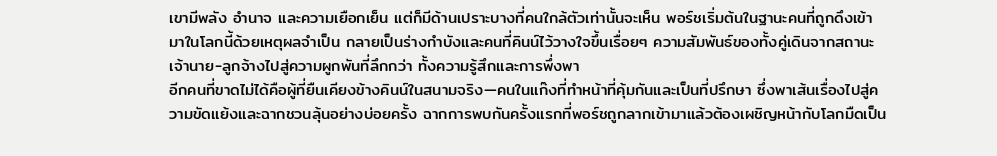เขามีพลัง อำนาจ และความเยือกเย็น แต่ก็มีด้านเปราะบางที่คนใกล้ตัวเท่านั้นจะเห็น พอร์ชเริ่มต้นในฐานะคนที่ถูกดึงเข้ามาในโลกนี้ด้วยเหตุผลจำเป็น กลายเป็นร่างกำบังและคนที่คินน์ไว้วางใจขึ้นเรื่อยๆ ความสัมพันธ์ของทั้งคู่เดินจากสถานะเจ้านาย-ลูกจ้างไปสู่ความผูกพันที่ลึกกว่า ทั้งความรู้สึกและการพึ่งพา
อีกคนที่ขาดไม่ได้คือผู้ที่ยืนเคียงข้างคินน์ในสนามจริง—คนในแก๊งที่ทำหน้าที่คุ้มกันและเป็นที่ปรึกษา ซึ่งพาเส้นเรื่องไปสู่ความขัดแย้งและฉากชวนลุ้นอย่างบ่อยครั้ง ฉากการพบกันครั้งแรกที่พอร์ชถูกลากเข้ามาแล้วต้องเผชิญหน้ากับโลกมืดเป็น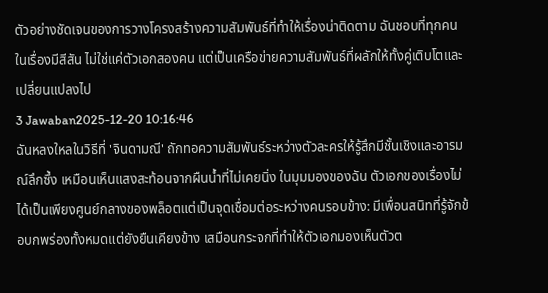ตัวอย่างชัดเจนของการวางโครงสร้างความสัมพันธ์ที่ทำให้เรื่องน่าติดตาม ฉันชอบที่ทุกคนในเรื่องมีสีสัน ไม่ใช่แค่ตัวเอกสองคน แต่เป็นเครือข่ายความสัมพันธ์ที่ผลักให้ทั้งคู่เติบโตและเปลี่ยนแปลงไป
3 Jawaban2025-12-20 10:16:46
ฉันหลงใหลในวิธีที่ 'จินดามณี' ถักทอความสัมพันธ์ระหว่างตัวละครให้รู้สึกมีชั้นเชิงและอารมณ์ลึกซึ้ง เหมือนเห็นแสงสะท้อนจากผืนน้ำที่ไม่เคยนิ่ง ในมุมมองของฉัน ตัวเอกของเรื่องไม่ได้เป็นเพียงศูนย์กลางของพล็อตแต่เป็นจุดเชื่อมต่อระหว่างคนรอบข้าง: มีเพื่อนสนิทที่รู้จักข้อบกพร่องทั้งหมดแต่ยังยืนเคียงข้าง เสมือนกระจกที่ทำให้ตัวเอกมองเห็นตัวต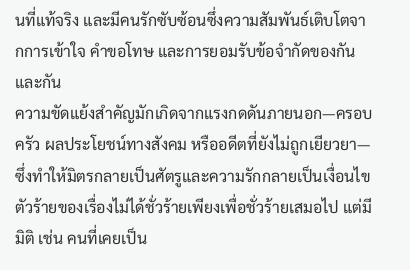นที่แท้จริง และมีคนรักซับซ้อนซึ่งความสัมพันธ์เติบโตจากการเข้าใจ คำขอโทษ และการยอมรับข้อจำกัดของกันและกัน
ความขัดแย้งสำคัญมักเกิดจากแรงกดดันภายนอก—ครอบครัว ผลประโยชน์ทางสังคม หรืออดีตที่ยังไม่ถูกเยียวยา—ซึ่งทำให้มิตรกลายเป็นศัตรูและความรักกลายเป็นเงื่อนไข ตัวร้ายของเรื่องไม่ได้ชั่วร้ายเพียงเพื่อชั่วร้ายเสมอไป แต่มีมิติ เช่น คนที่เคยเป็น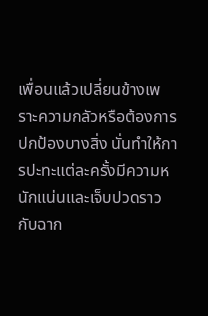เพื่อนแล้วเปลี่ยนข้างเพราะความกลัวหรือต้องการปกป้องบางสิ่ง นั่นทำให้การปะทะแต่ละครั้งมีความหนักแน่นและเจ็บปวดราวกับฉาก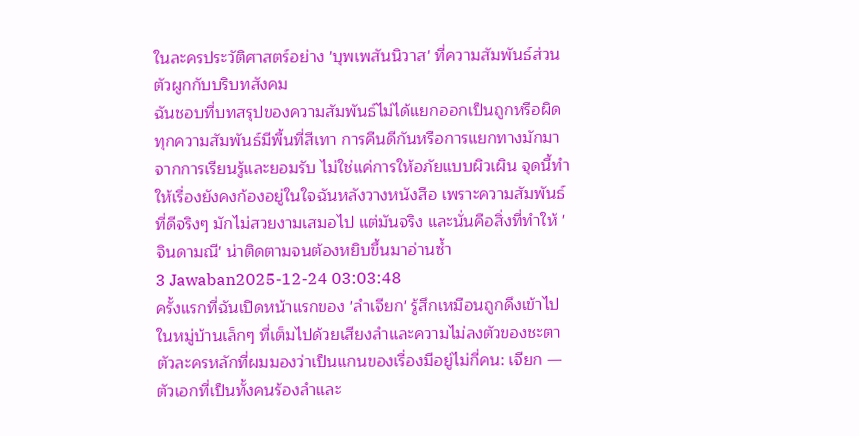ในละครประวัติศาสตร์อย่าง 'บุพเพสันนิวาส' ที่ความสัมพันธ์ส่วนตัวผูกกับบริบทสังคม
ฉันชอบที่บทสรุปของความสัมพันธ์ไม่ได้แยกออกเป็นถูกหรือผิด ทุกความสัมพันธ์มีพื้นที่สีเทา การคืนดีกันหรือการแยกทางมักมาจากการเรียนรู้และยอมรับ ไม่ใช่แค่การให้อภัยแบบผิวเผิน จุดนี้ทำให้เรื่องยังคงก้องอยู่ในใจฉันหลังวางหนังสือ เพราะความสัมพันธ์ที่ดีจริงๆ มักไม่สวยงามเสมอไป แต่มันจริง และนั่นคือสิ่งที่ทำให้ 'จินดามณี' น่าติดตามจนต้องหยิบขึ้นมาอ่านซ้ำ
3 Jawaban2025-12-24 03:03:48
ครั้งแรกที่ฉันเปิดหน้าแรกของ 'ลำเจียก' รู้สึกเหมือนถูกดึงเข้าไปในหมู่บ้านเล็กๆ ที่เต็มไปด้วยเสียงลำและความไม่ลงตัวของชะตา ตัวละครหลักที่ผมมองว่าเป็นแกนของเรื่องมีอยู่ไม่กี่คน: เจียก — ตัวเอกที่เป็นทั้งคนร้องลำและ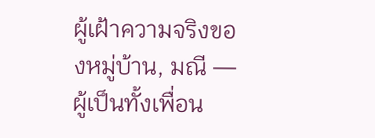ผู้เฝ้าความจริงของหมู่บ้าน, มณี — ผู้เป็นทั้งเพื่อน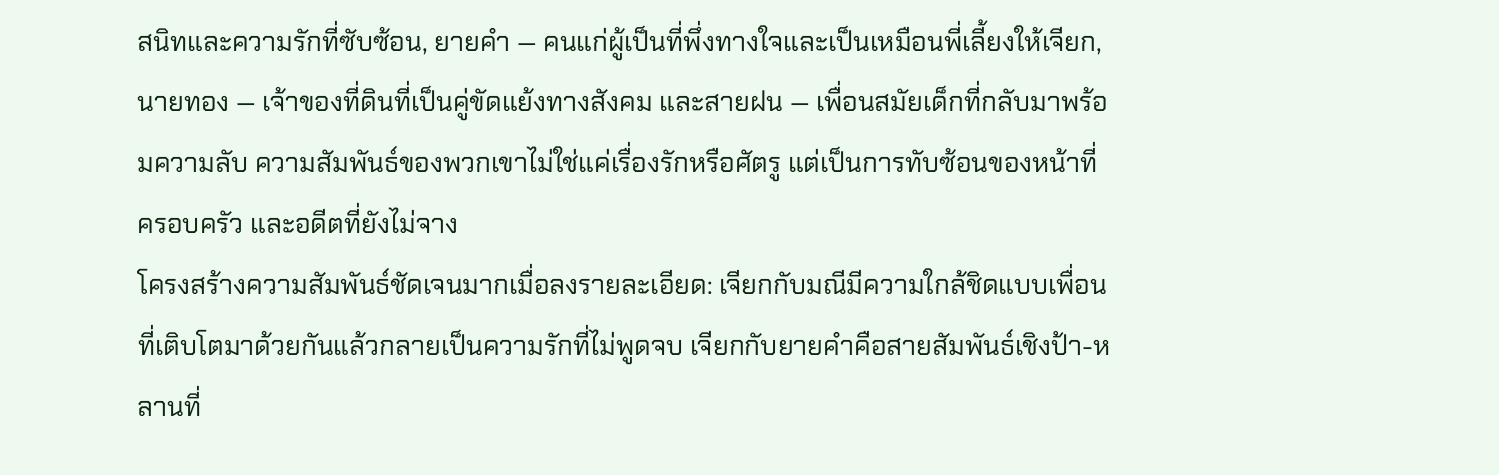สนิทและความรักที่ซับซ้อน, ยายคำ — คนแก่ผู้เป็นที่พึ่งทางใจและเป็นเหมือนพี่เลี้ยงให้เจียก, นายทอง — เจ้าของที่ดินที่เป็นคู่ขัดแย้งทางสังคม และสายฝน — เพื่อนสมัยเด็กที่กลับมาพร้อมความลับ ความสัมพันธ์ของพวกเขาไม่ใช่แค่เรื่องรักหรือศัตรู แต่เป็นการทับซ้อนของหน้าที่ ครอบครัว และอดีตที่ยังไม่จาง
โครงสร้างความสัมพันธ์ชัดเจนมากเมื่อลงรายละเอียด: เจียกกับมณีมีความใกล้ชิดแบบเพื่อนที่เติบโตมาด้วยกันแล้วกลายเป็นความรักที่ไม่พูดจบ เจียกกับยายคำคือสายสัมพันธ์เชิงป้า-หลานที่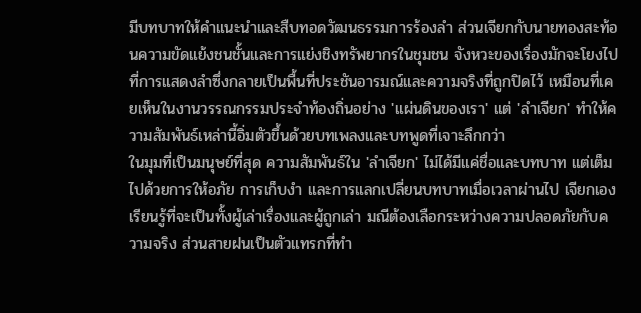มีบทบาทให้คำแนะนำและสืบทอดวัฒนธรรมการร้องลำ ส่วนเจียกกับนายทองสะท้อนความขัดแย้งชนชั้นและการแย่งชิงทรัพยากรในชุมชน จังหวะของเรื่องมักจะโยงไปที่การแสดงลำซึ่งกลายเป็นพื้นที่ประชันอารมณ์และความจริงที่ถูกปิดไว้ เหมือนที่เคยเห็นในงานวรรณกรรมประจำท้องถิ่นอย่าง 'แผ่นดินของเรา' แต่ 'ลำเจียก' ทำให้ความสัมพันธ์เหล่านี้อิ่มตัวขึ้นด้วยบทเพลงและบทพูดที่เจาะลึกกว่า
ในมุมที่เป็นมนุษย์ที่สุด ความสัมพันธ์ใน 'ลำเจียก' ไม่ได้มีแค่ชื่อและบทบาท แต่เต็มไปด้วยการให้อภัย การเก็บงำ และการแลกเปลี่ยนบทบาทเมื่อเวลาผ่านไป เจียกเองเรียนรู้ที่จะเป็นทั้งผู้เล่าเรื่องและผู้ถูกเล่า มณีต้องเลือกระหว่างความปลอดภัยกับความจริง ส่วนสายฝนเป็นตัวแทรกที่ทำ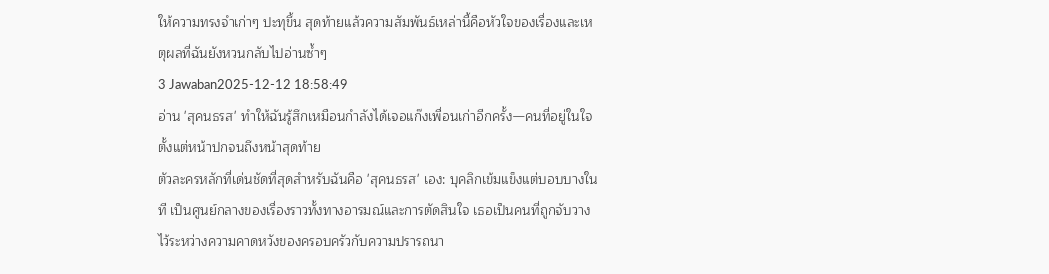ให้ความทรงจำเก่าๆ ปะทุขึ้น สุดท้ายแล้วความสัมพันธ์เหล่านี้คือหัวใจของเรื่องและเหตุผลที่ฉันยังหวนกลับไปอ่านซ้ำๆ
3 Jawaban2025-12-12 18:58:49
อ่าน 'สุคนธรส' ทำให้ฉันรู้สึกเหมือนกำลังได้เจอแก๊งเพื่อนเก่าอีกครั้ง—คนที่อยู่ในใจตั้งแต่หน้าปกจนถึงหน้าสุดท้าย
ตัวละครหลักที่เด่นชัดที่สุดสำหรับฉันคือ 'สุคนธรส' เอง: บุคลิกเข้มแข็งแต่บอบบางในที เป็นศูนย์กลางของเรื่องราวทั้งทางอารมณ์และการตัดสินใจ เธอเป็นคนที่ถูกจับวางไว้ระหว่างความคาดหวังของครอบครัวกับความปรารถนา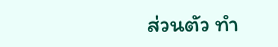ส่วนตัว ทำ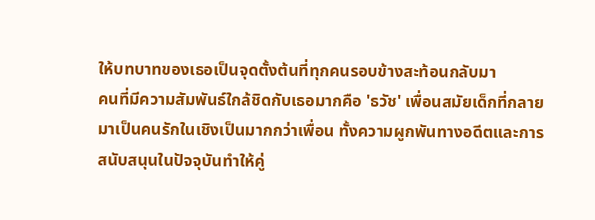ให้บทบาทของเธอเป็นจุดตั้งต้นที่ทุกคนรอบข้างสะท้อนกลับมา
คนที่มีความสัมพันธ์ใกล้ชิดกับเธอมากคือ 'ธวัช' เพื่อนสมัยเด็กที่กลายมาเป็นคนรักในเชิงเป็นมากกว่าเพื่อน ทั้งความผูกพันทางอดีตและการสนับสนุนในปัจจุบันทำให้คู่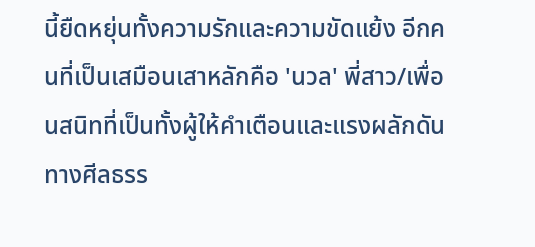นี้ยืดหยุ่นทั้งความรักและความขัดแย้ง อีกคนที่เป็นเสมือนเสาหลักคือ 'นวล' พี่สาว/เพื่อนสนิทที่เป็นทั้งผู้ให้คำเตือนและแรงผลักดันทางศีลธรร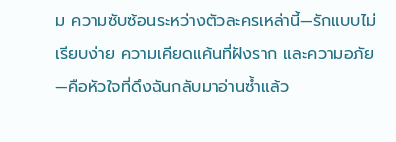ม ความซับซ้อนระหว่างตัวละครเหล่านี้—รักแบบไม่เรียบง่าย ความเคียดแค้นที่ฝังราก และความอภัย—คือหัวใจที่ดึงฉันกลับมาอ่านซ้ำแล้ว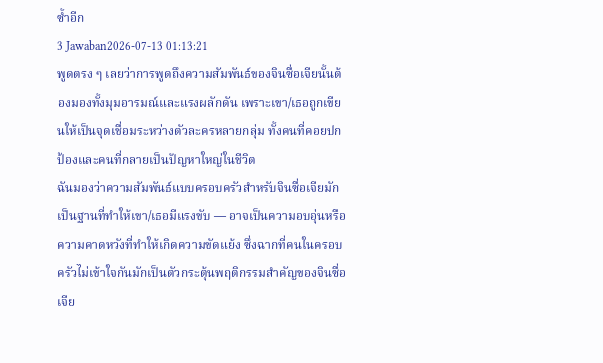ซ้ำอีก
3 Jawaban2026-07-13 01:13:21
พูดตรง ๆ เลยว่าการพูดถึงความสัมพันธ์ของจินซื่อเจียนั้นต้องมองทั้งมุมอารมณ์และแรงผลักดัน เพราะเขา/เธอถูกเขียนให้เป็นจุดเชื่อมระหว่างตัวละครหลายกลุ่ม ทั้งคนที่คอยปกป้องและคนที่กลายเป็นปัญหาใหญ่ในชีวิต
ฉันมองว่าความสัมพันธ์แบบครอบครัวสำหรับจินซื่อเจียมักเป็นฐานที่ทำให้เขา/เธอมีแรงขับ — อาจเป็นความอบอุ่นหรือความคาดหวังที่ทำให้เกิดความขัดแย้ง ซึ่งฉากที่คนในครอบครัวไม่เข้าใจกันมักเป็นตัวกระตุ้นพฤติกรรมสำคัญของจินซื่อเจีย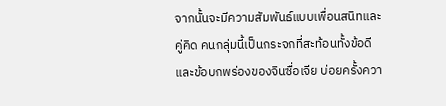จากนั้นจะมีความสัมพันธ์แบบเพื่อนสนิทและคู่คิด คนกลุ่มนี้เป็นกระจกที่สะท้อนทั้งข้อดีและข้อบกพร่องของจินซื่อเจีย บ่อยครั้งควา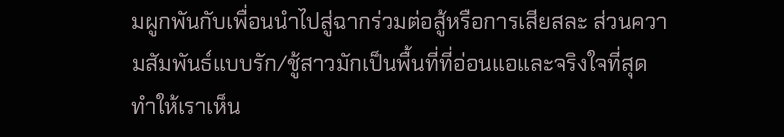มผูกพันกับเพื่อนนำไปสู่ฉากร่วมต่อสู้หรือการเสียสละ ส่วนความสัมพันธ์แบบรัก/ชู้สาวมักเป็นพื้นที่ที่อ่อนแอและจริงใจที่สุด ทำให้เราเห็น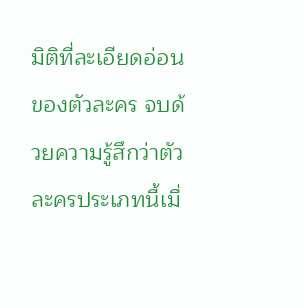มิติที่ละเอียดอ่อนของตัวละคร จบด้วยความรู้สึกว่าตัวละครประเภทนี้เมื่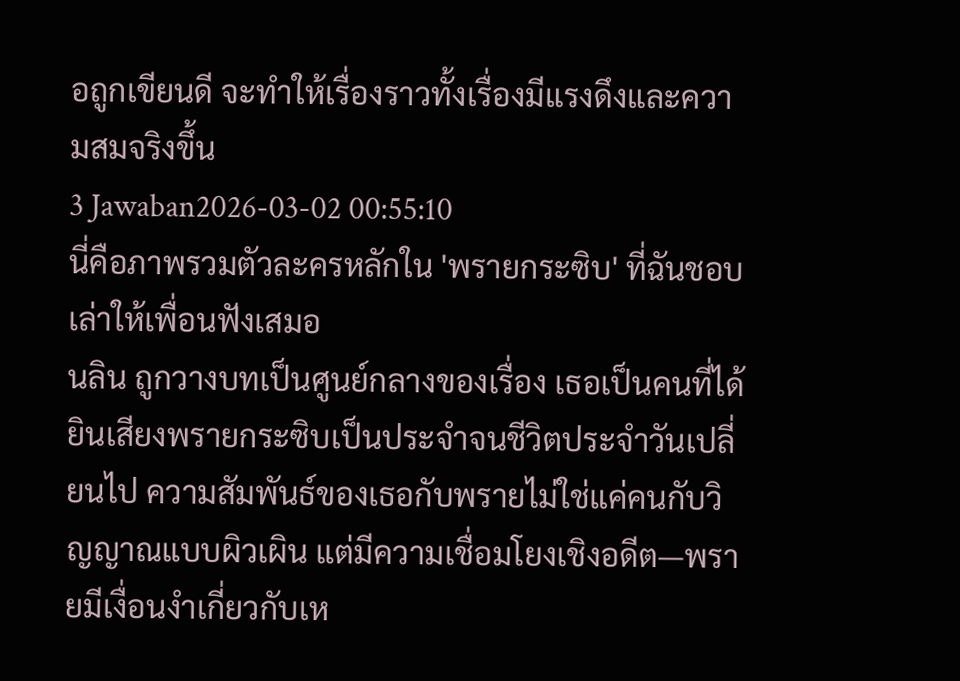อถูกเขียนดี จะทำให้เรื่องราวทั้งเรื่องมีแรงดึงและความสมจริงขึ้น
3 Jawaban2026-03-02 00:55:10
นี่คือภาพรวมตัวละครหลักใน 'พรายกระซิบ' ที่ฉันชอบเล่าให้เพื่อนฟังเสมอ
นลิน ถูกวางบทเป็นศูนย์กลางของเรื่อง เธอเป็นคนที่ได้ยินเสียงพรายกระซิบเป็นประจำจนชีวิตประจำวันเปลี่ยนไป ความสัมพันธ์ของเธอกับพรายไม่ใช่แค่คนกับวิญญาณแบบผิวเผิน แต่มีความเชื่อมโยงเชิงอดีต—พรายมีเงื่อนงำเกี่ยวกับเห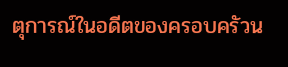ตุการณ์ในอดีตของครอบครัวน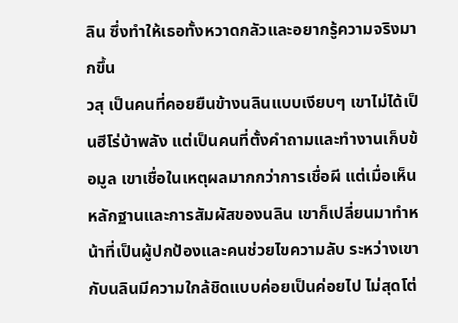ลิน ซึ่งทำให้เธอทั้งหวาดกลัวและอยากรู้ความจริงมากขึ้น
วสุ เป็นคนที่คอยยืนข้างนลินแบบเงียบๆ เขาไม่ได้เป็นฮีโร่บ้าพลัง แต่เป็นคนที่ตั้งคำถามและทำงานเก็บข้อมูล เขาเชื่อในเหตุผลมากกว่าการเชื่อผี แต่เมื่อเห็นหลักฐานและการสัมผัสของนลิน เขาก็เปลี่ยนมาทำหน้าที่เป็นผู้ปกป้องและคนช่วยไขความลับ ระหว่างเขากับนลินมีความใกล้ชิดแบบค่อยเป็นค่อยไป ไม่สุดโต่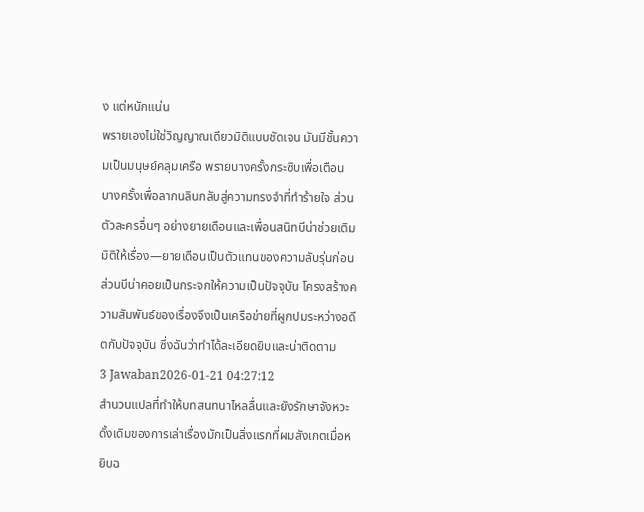ง แต่หนักแน่น
พรายเองไม่ใช่วิญญาณเดียวมิติแบบชัดเจน มันมีชั้นความเป็นมนุษย์คลุมเครือ พรายบางครั้งกระซิบเพื่อเตือน บางครั้งเพื่อลากนลินกลับสู่ความทรงจำที่ทำร้ายใจ ส่วนตัวละครอื่นๆ อย่างยายเดือนและเพื่อนสนิทบีน่าช่วยเติมมิติให้เรื่อง—ยายเดือนเป็นตัวแทนของความลับรุ่นก่อน ส่วนบีน่าคอยเป็นกระจกให้ความเป็นปัจจุบัน โครงสร้างความสัมพันธ์ของเรื่องจึงเป็นเครือข่ายที่ผูกปมระหว่างอดีตกับปัจจุบัน ซึ่งฉันว่าทำได้ละเอียดยิบและน่าติดตาม
3 Jawaban2026-01-21 04:27:12
สำนวนแปลที่ทำให้บทสนทนาไหลลื่นและยังรักษาจังหวะดั้งเดิมของการเล่าเรื่องมักเป็นสิ่งแรกที่ผมสังเกตเมื่อหยิบฉ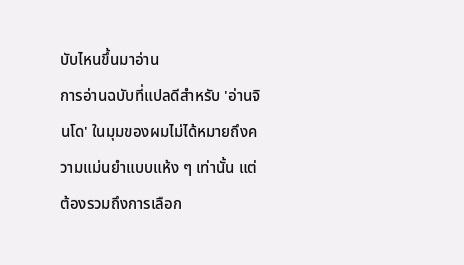บับไหนขึ้นมาอ่าน
การอ่านฉบับที่แปลดีสำหรับ 'อ่านจินโด' ในมุมของผมไม่ได้หมายถึงความแม่นยำแบบแห้ง ๆ เท่านั้น แต่ต้องรวมถึงการเลือก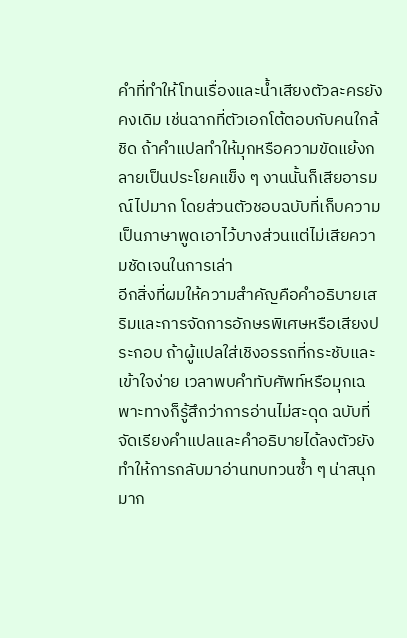คำที่ทำให้โทนเรื่องและน้ำเสียงตัวละครยังคงเดิม เช่นฉากที่ตัวเอกโต้ตอบกับคนใกล้ชิด ถ้าคำแปลทำให้มุกหรือความขัดแย้งกลายเป็นประโยคแข็ง ๆ งานนั้นก็เสียอารมณ์ไปมาก โดยส่วนตัวชอบฉบับที่เก็บความเป็นภาษาพูดเอาไว้บางส่วนแต่ไม่เสียความชัดเจนในการเล่า
อีกสิ่งที่ผมให้ความสำคัญคือคำอธิบายเสริมและการจัดการอักษรพิเศษหรือเสียงประกอบ ถ้าผู้แปลใส่เชิงอรรถที่กระชับและเข้าใจง่าย เวลาพบคำทับศัพท์หรือมุกเฉพาะทางก็รู้สึกว่าการอ่านไม่สะดุด ฉบับที่จัดเรียงคำแปลและคำอธิบายได้ลงตัวยังทำให้การกลับมาอ่านทบทวนซ้ำ ๆ น่าสนุกมาก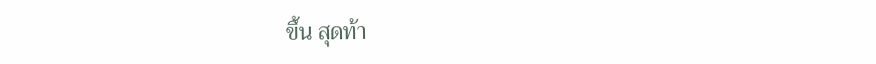ขึ้น สุดท้า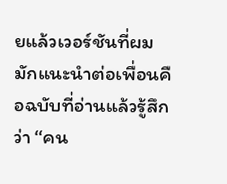ยแล้วเวอร์ชันที่ผมมักแนะนำต่อเพื่อนคือฉบับที่อ่านแล้วรู้สึกว่า ‘‘คน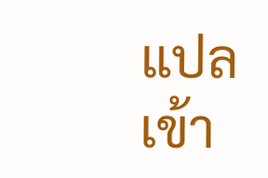แปลเข้า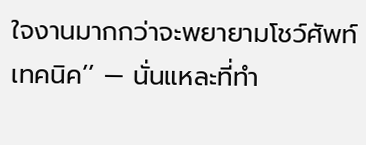ใจงานมากกว่าจะพยายามโชว์ศัพท์เทคนิค’’ — นั่นแหละที่ทำ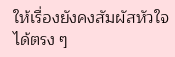ให้เรื่องยังคงสัมผัสหัวใจได้ตรง ๆ